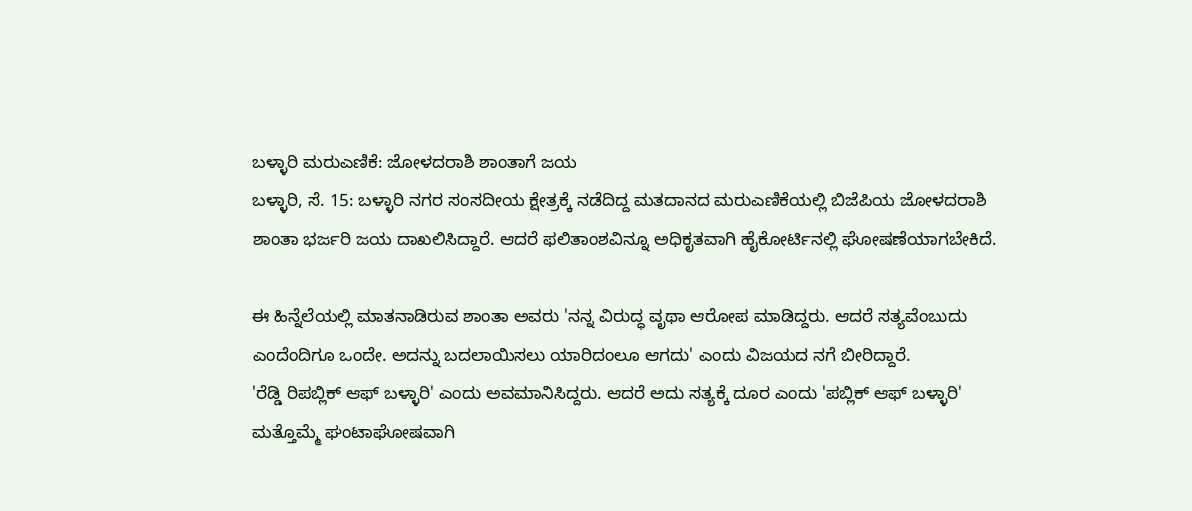ಬಳ್ಳಾರಿ ಮರುಎಣಿಕೆ: ಜೋಳದರಾಶಿ ಶಾಂತಾಗೆ ಜಯ
ಬಳ್ಳಾರಿ, ಸೆ. 15: ಬಳ್ಳಾರಿ ನಗರ ಸಂಸದೀಯ ಕ್ಷೇತ್ರಕ್ಕೆ ನಡೆದಿದ್ದ ಮತದಾನದ ಮರುಎಣಿಕೆಯಲ್ಲಿ ಬಿಜೆಪಿಯ ಜೋಳದರಾಶಿ ಶಾಂತಾ ಭರ್ಜರಿ ಜಯ ದಾಖಲಿಸಿದ್ದಾರೆ. ಆದರೆ ಫಲಿತಾಂಶವಿನ್ನೂ ಅಧಿಕೃತವಾಗಿ ಹೈಕೋರ್ಟಿನಲ್ಲಿ ಘೋಷಣೆಯಾಗಬೇಕಿದೆ.

ಈ ಹಿನ್ನೆಲೆಯಲ್ಲಿ ಮಾತನಾಡಿರುವ ಶಾಂತಾ ಅವರು 'ನನ್ನ ವಿರುದ್ಧ ವೃಥಾ ಆರೋಪ ಮಾಡಿದ್ದರು. ಆದರೆ ಸತ್ಯವೆಂಬುದು ಎಂದೆಂದಿಗೂ ಒಂದೇ. ಅದನ್ನು ಬದಲಾಯಿಸಲು ಯಾರಿದಂಲೂ ಆಗದು' ಎಂದು ವಿಜಯದ ನಗೆ ಬೀರಿದ್ದಾರೆ.
'ರೆಡ್ಡಿ ರಿಪಬ್ಲಿಕ್ ಆಫ್ ಬಳ್ಳಾರಿ' ಎಂದು ಅವಮಾನಿಸಿದ್ದರು. ಆದರೆ ಅದು ಸತ್ಯಕ್ಕೆ ದೂರ ಎಂದು 'ಪಬ್ಲಿಕ್ ಆಫ್ ಬಳ್ಳಾರಿ' ಮತ್ತೊಮ್ಮೆ ಘಂಟಾಘೋಷವಾಗಿ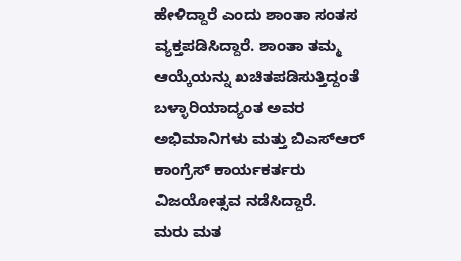ಹೇಳಿದ್ದಾರೆ ಎಂದು ಶಾಂತಾ ಸಂತಸ ವ್ಯಕ್ತಪಡಿಸಿದ್ದಾರೆ. ಶಾಂತಾ ತಮ್ಮ ಆಯ್ಕೆಯನ್ನು ಖಚಿತಪಡಿಸುತ್ತಿದ್ದಂತೆ ಬಳ್ಳಾರಿಯಾದ್ಯಂತ ಅವರ ಅಭಿಮಾನಿಗಳು ಮತ್ತು ಬಿಎಸ್ಆರ್ ಕಾಂಗ್ರೆಸ್ ಕಾರ್ಯಕರ್ತರು ವಿಜಯೋತ್ಸವ ನಡೆಸಿದ್ದಾರೆ.
ಮರು ಮತ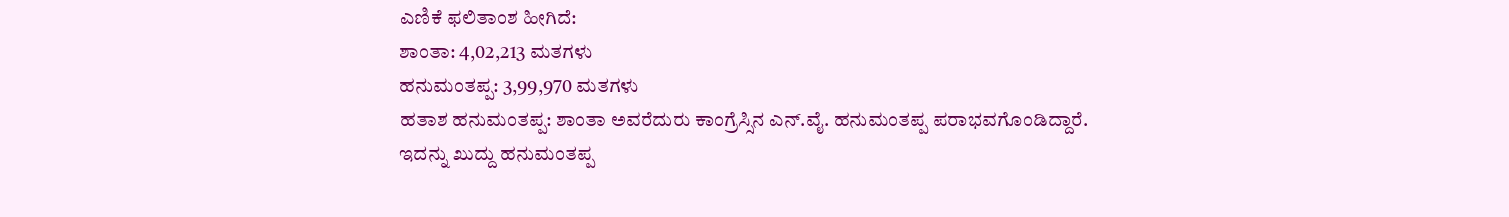ಎಣಿಕೆ ಫಲಿತಾಂಶ ಹೀಗಿದೆ:
ಶಾಂತಾ: 4,02,213 ಮತಗಳು
ಹನುಮಂತಪ್ಪ: 3,99,970 ಮತಗಳು
ಹತಾಶ ಹನುಮಂತಪ್ಪ: ಶಾಂತಾ ಅವರೆದುರು ಕಾಂಗ್ರೆಸ್ಸಿನ ಎನ್.ವೈ. ಹನುಮಂತಪ್ಪ ಪರಾಭವಗೊಂಡಿದ್ದಾರೆ. ಇದನ್ನು ಖುದ್ದು ಹನುಮಂತಪ್ಪ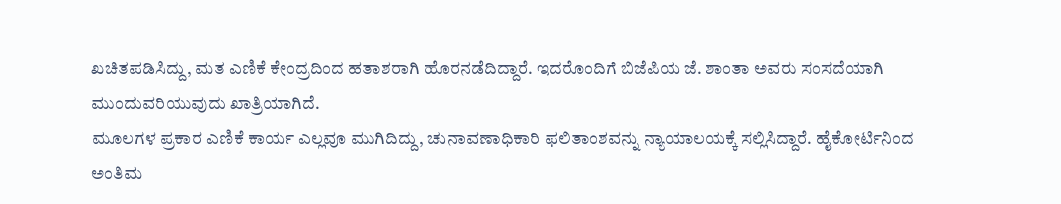ಖಚಿತಪಡಿಸಿದ್ದು, ಮತ ಎಣಿಕೆ ಕೇಂದ್ರದಿಂದ ಹತಾಶರಾಗಿ ಹೊರನಡೆದಿದ್ದಾರೆ. ಇದರೊಂದಿಗೆ ಬಿಜೆಪಿಯ ಜೆ. ಶಾಂತಾ ಅವರು ಸಂಸದೆಯಾಗಿ ಮುಂದುವರಿಯುವುದು ಖಾತ್ರಿಯಾಗಿದೆ.
ಮೂಲಗಳ ಪ್ರಕಾರ ಎಣಿಕೆ ಕಾರ್ಯ ಎಲ್ಲವೂ ಮುಗಿದಿದ್ದು, ಚುನಾವಣಾಧಿಕಾರಿ ಫಲಿತಾಂಶವನ್ನು ನ್ಯಾಯಾಲಯಕ್ಕೆ ಸಲ್ಲಿಸಿದ್ದಾರೆ. ಹೈಕೋರ್ಟಿನಿಂದ ಅಂತಿಮ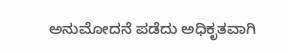ಅನುಮೋದನೆ ಪಡೆದು ಅಧಿಕೃತವಾಗಿ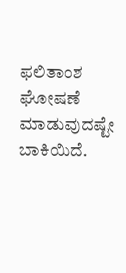ಫಲಿತಾಂಶ ಘೋಷಣೆ ಮಾಡುವುದಷ್ಟೇ ಬಾಕಿಯಿದೆ.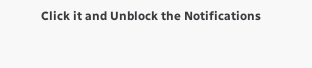Click it and Unblock the Notifications